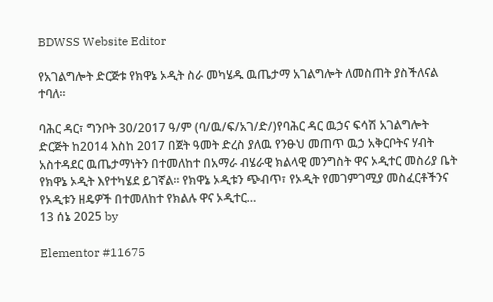BDWSS Website Editor

የአገልግሎት ድርጅቱ የክዋኔ ኦዲት ስራ መካሄዱ ዉጤታማ አገልግሎት ለመስጠት ያስችለናል ተባለ፡፡

ባሕር ዳር፣ ግንቦት 30/2017 ዓ/ም (ባ/ዉ/ፍ/አገ/ድ/)የባሕር ዳር ዉኃና ፍሳሽ አገልግሎት ድርጅት ከ2014 እስከ 2017 በጀት ዓመት ድረስ ያለዉ የንፁህ መጠጥ ዉኃ አቅርቦትና ሃብት አስተዳደር ዉጤታማነትን በተመለከተ በአማራ ብሄራዊ ክልላዊ መንግስት ዋና ኦዲተር መስሪያ ቤት የክዋኔ ኦዲት እየተካሄደ ይገኛል፡፡ የክዋኔ ኦዲቱን ጭብጥ፣ የኦዲት የመገምገሚያ መስፈርቶችንና የኦዲቱን ዘዴዎች በተመለከተ የክልሉ ዋና ኦዲተር…
13 ሰኔ 2025 by

Elementor #11675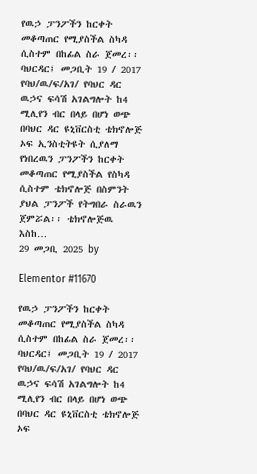የዉኃ ፓንፖችን ከርቀት መቆጣጠር የሚያስችል ስካዳ ሲስተም በከፊል ስራ ጀመረ፡፡ ባህርዳር፤ መጋቢት 19 / 2017 የባህ/ዉ/ፍ/አገ/ የባህር ዳር ዉኃና ፍሳሽ አገልግሎት ከ4 ሚሊየን ብር በላይ በሆነ ወጭ በባህር ዳር ዩኒቨርስቲ ቴክኖሎጅ ኦፍ ኢንስቲትዩት ሲያለማ የነበረዉን ፓንፖችን ከርቀት መቆጣጠር የሚያስችል የስካዳ ሲስተም ቴክኖሎጅ በስምንት ያህል ፓንፖች የትግበራ ስራዉን ጀምሯል፡፡ ቴክኖሎጅዉ እስከ…
29 መጋቢ 2025 by

Elementor #11670

የዉኃ ፓንፖችን ከርቀት መቆጣጠር የሚያስችል ስካዳ ሲስተም በከፊል ስራ ጀመረ፡፡ ባህርዳር፤ መጋቢት 19 / 2017 የባህ/ዉ/ፍ/አገ/ የባህር ዳር ዉኃና ፍሳሽ አገልግሎት ከ4 ሚሊየን ብር በላይ በሆነ ወጭ በባህር ዳር ዩኒቨርስቲ ቴክኖሎጅ ኦፍ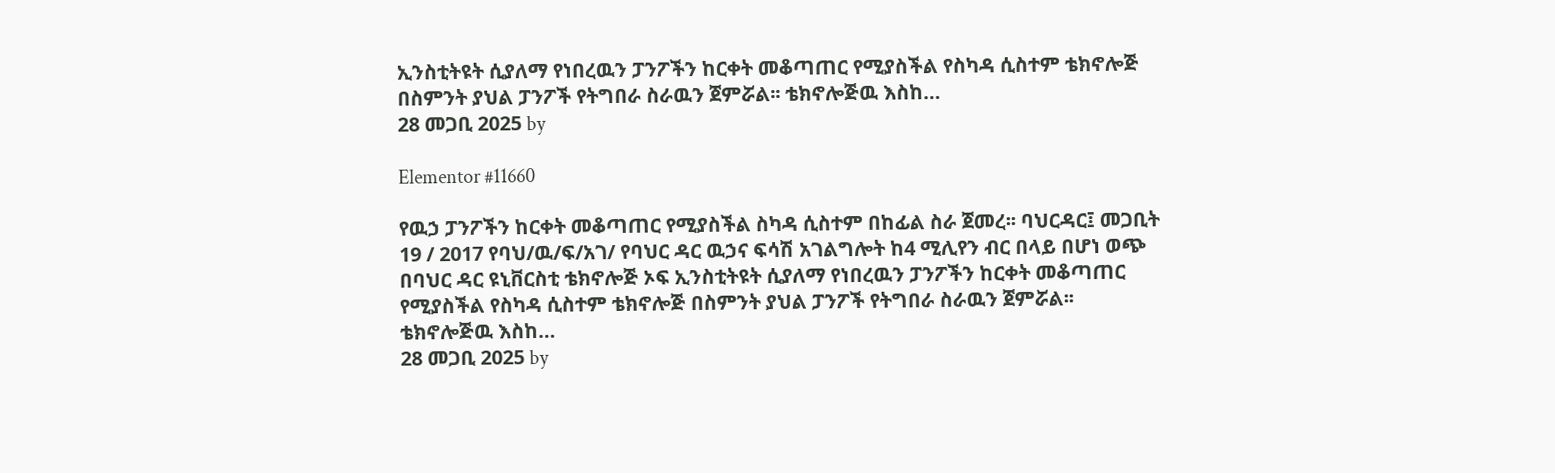ኢንስቲትዩት ሲያለማ የነበረዉን ፓንፖችን ከርቀት መቆጣጠር የሚያስችል የስካዳ ሲስተም ቴክኖሎጅ በስምንት ያህል ፓንፖች የትግበራ ስራዉን ጀምሯል፡፡ ቴክኖሎጅዉ እስከ…
28 መጋቢ 2025 by

Elementor #11660

የዉኃ ፓንፖችን ከርቀት መቆጣጠር የሚያስችል ስካዳ ሲስተም በከፊል ስራ ጀመረ፡፡ ባህርዳር፤ መጋቢት 19 / 2017 የባህ/ዉ/ፍ/አገ/ የባህር ዳር ዉኃና ፍሳሽ አገልግሎት ከ4 ሚሊየን ብር በላይ በሆነ ወጭ በባህር ዳር ዩኒቨርስቲ ቴክኖሎጅ ኦፍ ኢንስቲትዩት ሲያለማ የነበረዉን ፓንፖችን ከርቀት መቆጣጠር የሚያስችል የስካዳ ሲስተም ቴክኖሎጅ በስምንት ያህል ፓንፖች የትግበራ ስራዉን ጀምሯል፡፡ ቴክኖሎጅዉ እስከ…
28 መጋቢ 2025 by